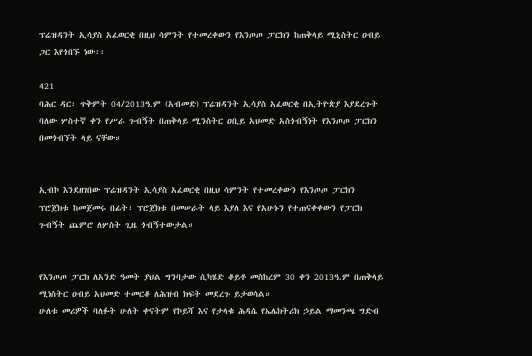ፕሬዝዳንት ኢሳያስ አፈወርቂ በዚህ ሳምንት የተመረቀውን የእንጦጦ ፓርክን ከጠቅላይ ሚኒስትር ዐብይ ጋር እየጎበኙ ነው፡፡

421
ባሕር ዳር፡ ጥቅምት 04/2013ዓ.ም (አብመድ) ፕሬዝዳንት ኢሳያስ አፈወርቂ በኢትዮጵያ እያደረጉት ባለው ሦስተኛ ቀን የሥራ ጉብኝት በጠቅላይ ሚንስትር ዐቢይ አህመድ አስጎብኝነት የእንጦጦ ፓርክን በመጎብኘት ላይ ናቸው።


ኢብኮ እንደዘገበው ፕሬዝዳንት ኢሳያስ አፈወርቂ በዚህ ሳምንት የተመረቀውን የእንጦጦ ፓርክን ፕሮጀክቱ ከመጀመሩ በፊት፣ ፕሮጀክቱ በመሠራት ላይ እያለ እና የአሁኑን የተጠናቀቀውን የፓርክ ጉብኝት ጨምሮ ለሦስት ጊዜ ጎብኝተውታል።


የእንጦጦ ፓርክ ለአንድ ዓመት ያህል ግንባታው ሲካሄድ ቆይቶ መስከረም 30 ቀን 2013ዓ.ም በጠቅላይ ሚነስትር ዐብይ አህመድ ተመርቆ ለሕዝብ ክፍት መደረጉ ይታወሳል።
ሁለቱ መሪዎች ባለፉት ሁለት ቀናትም የኮይሻ እና የታላቁ ሕዳሴ የኤሌክትሪክ ኃይል ማመንጫ ግድብ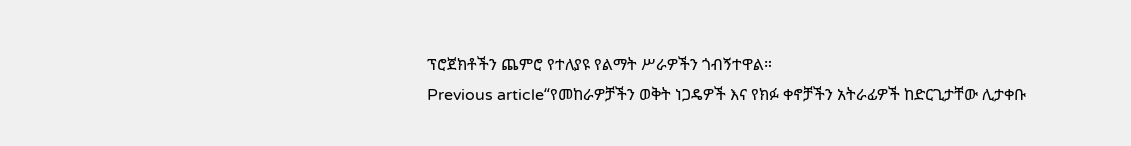ፕሮጀክቶችን ጨምሮ የተለያዩ የልማት ሥራዎችን ጎብኝተዋል።
Previous article“የመከራዎቻችን ወቅት ነጋዴዎች እና የክፉ ቀኖቻችን አትራፊዎች ከድርጊታቸው ሊታቀቡ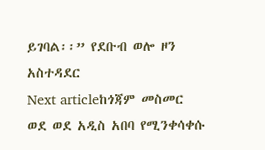ይገባል፡፡” የደቡብ ወሎ ዞን አስተዳደር
Next articleከጎጃም መስመር ወደ ወደ አዲስ አበባ የሚንቀሳቀሱ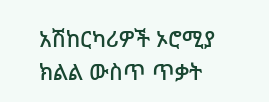አሽከርካሪዎች ኦሮሚያ ክልል ውስጥ ጥቃት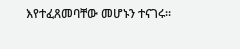እየተፈጸመባቸው መሆኑን ተናገሩ፡፡